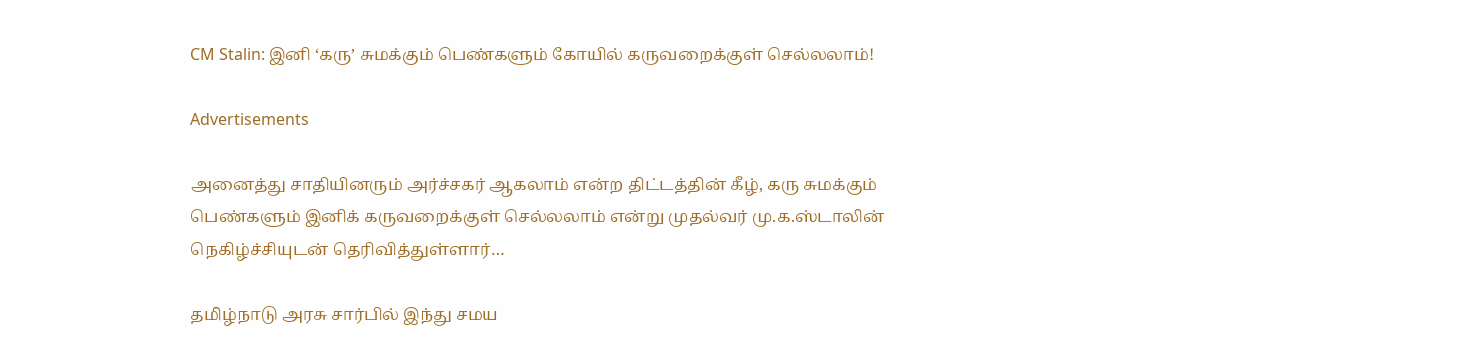CM Stalin: இனி ‘கரு’ சுமக்கும் பெண்களும் கோயில் கருவறைக்குள் செல்லலாம்!

Advertisements

அனைத்து சாதியினரும் அர்ச்சகர் ஆகலாம் என்ற திட்டத்தின் கீழ், கரு சுமக்கும் பெண்களும் இனிக் கருவறைக்குள் செல்லலாம் என்று முதல்வர் மு.க.ஸ்டாலின் நெகிழ்ச்சியுடன் தெரிவித்துள்ளார்…

தமிழ்நாடு அரசு சார்பில் இந்து சமய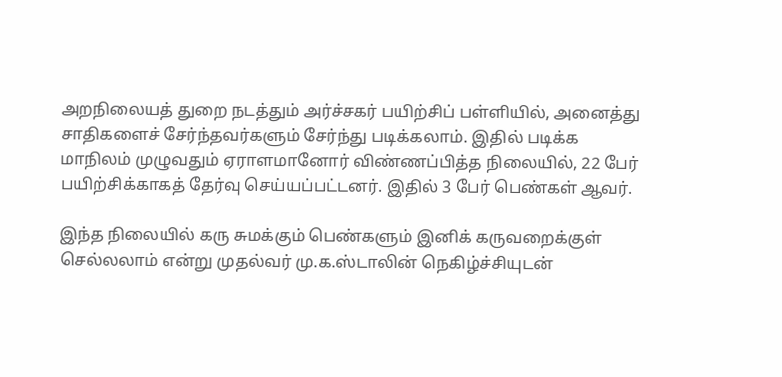அறநிலையத் துறை நடத்தும் அர்ச்சகர் பயிற்சிப் பள்ளியில், அனைத்து சாதிகளைச் சேர்ந்தவர்களும் சேர்ந்து படிக்கலாம். இதில் படிக்க மாநிலம் முழுவதும் ஏராளமானோர் விண்ணப்பித்த நிலையில், 22 பேர் பயிற்சிக்காகத் தேர்வு செய்யப்பட்டனர். இதில் 3 பேர் பெண்கள் ஆவர்.

இந்த நிலையில் கரு சுமக்கும் பெண்களும் இனிக் கருவறைக்குள் செல்லலாம் என்று முதல்வர் மு.க.ஸ்டாலின் நெகிழ்ச்சியுடன்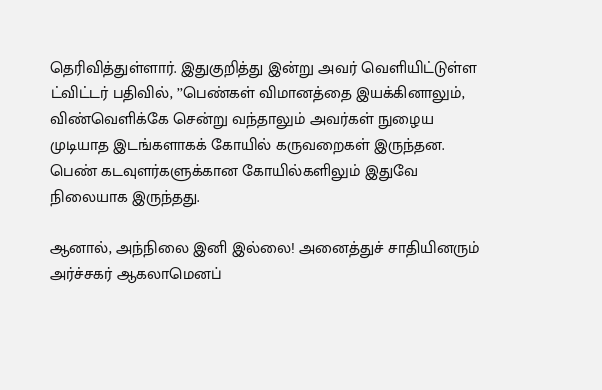தெரிவித்துள்ளார். இதுகுறித்து இன்று அவர் வெளியிட்டுள்ள ட்விட்டர் பதிவில், ’’பெண்கள் விமானத்தை இயக்கினாலும், விண்வெளிக்கே சென்று வந்தாலும் அவர்கள் நுழைய முடியாத இடங்களாகக் கோயில் கருவறைகள் இருந்தன. பெண் கடவுளர்களுக்கான கோயில்களிலும் இதுவே நிலையாக இருந்தது.

ஆனால், அந்நிலை இனி இல்லை! அனைத்துச் சாதியினரும் அர்ச்சகர் ஆகலாமெனப்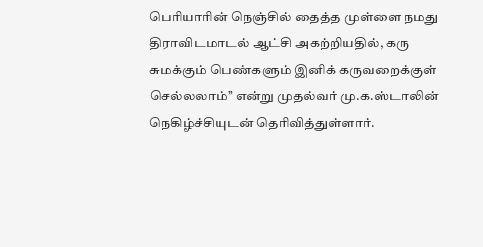பெரியாரின் நெஞ்சில் தைத்த முள்ளை நமது திராவிடமாடல் ஆட்சி அகற்றியதில், கரு சுமக்கும் பெண்களும் இனிக் கருவறைக்குள் செல்லலாம்’’ என்று முதல்வர் மு.க.ஸ்டாலின் நெகிழ்ச்சியுடன் தெரிவித்துள்ளார்.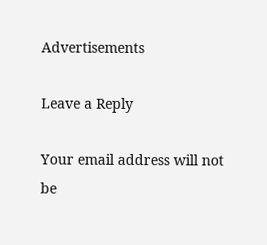Advertisements

Leave a Reply

Your email address will not be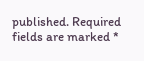published. Required fields are marked *